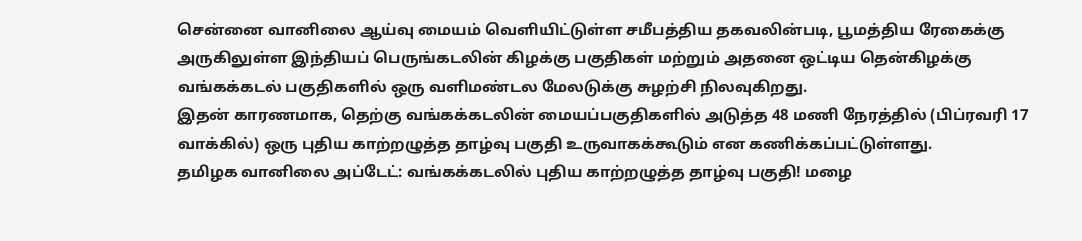சென்னை வானிலை ஆய்வு மையம் வெளியிட்டுள்ள சமீபத்திய தகவலின்படி, பூமத்திய ரேகைக்கு அருகிலுள்ள இந்தியப் பெருங்கடலின் கிழக்கு பகுதிகள் மற்றும் அதனை ஒட்டிய தென்கிழக்கு வங்கக்கடல் பகுதிகளில் ஒரு வளிமண்டல மேலடுக்கு சுழற்சி நிலவுகிறது.
இதன் காரணமாக, தெற்கு வங்கக்கடலின் மையப்பகுதிகளில் அடுத்த 48 மணி நேரத்தில் (பிப்ரவரி 17 வாக்கில்) ஒரு புதிய காற்றழுத்த தாழ்வு பகுதி உருவாகக்கூடும் என கணிக்கப்பட்டுள்ளது.
தமிழக வானிலை அப்டேட்: வங்கக்கடலில் புதிய காற்றழுத்த தாழ்வு பகுதி! மழை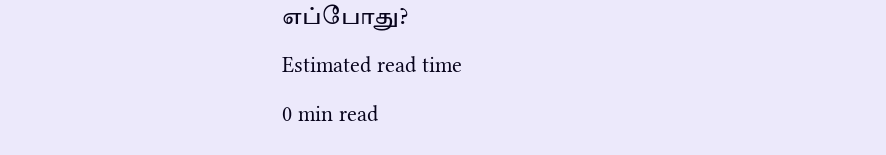எப்போது?
Estimated read time
0 min read